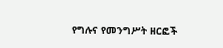የግሉና የመንግሥት ዘርፎች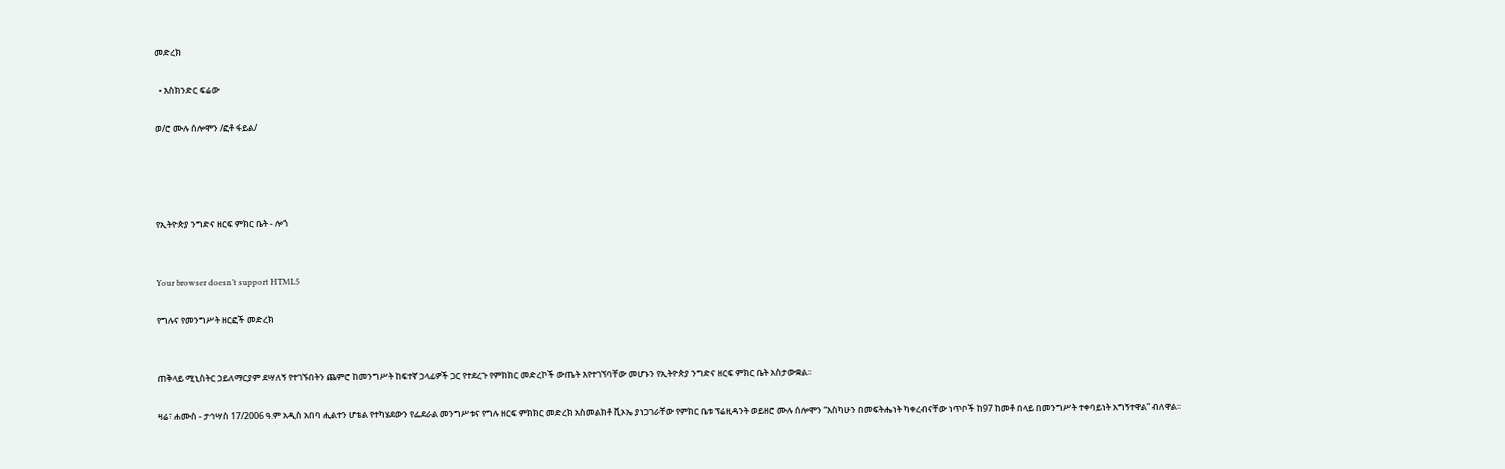መድረክ

  • እስክንድር ፍሬው

ወ/ሮ ሙሉ ሰሎሞን /ፎቶ ፋይል/




የኢትዮጵያ ንግድና ዘርፍ ምክር ቤት - ሎጎ


Your browser doesn’t support HTML5

የግሉና የመንግሥት ዘርፎች መድረክ


ጠቅላይ ሚኒስትር ኃይለማርያም ደሣለኝ የተገኙበትን ጨምሮ ከመንግሥት ከፍተኛ ኃላፊዎች ጋር የተደረጉ የምክክር መድረኮች ውጤት እየተገኘባቸው መሆኑን የኢትዮጵያ ንግድና ዘርፍ ምክር ቤት አስታውቋል፡፡

ዛሬ፣ ሐሙስ - ታኅሣስ 17/2006 ዓ.ም አዲስ አበባ ሒልተን ሆቴል የተካሄደውን የፌደራል መንግሥቱና የግሉ ዘርፍ ምክክር መድረክ አስመልክቶ ቪኦኤ ያነጋገራቸው የምክር ቤቱ ፕሬዚዳንት ወይዘሮ ሙሉ ሰሎሞን “እስካሁን በመፍትሔነት ካቀረብናቸው ነጥቦች ከ97 ከመቶ በላይ በመንግሥት ተቀባይነት አግኝተዋል” ብለዋል፡፡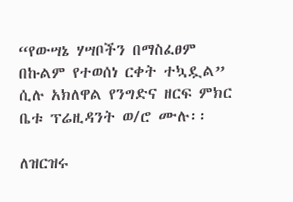“የውሣኔ ሃሣቦችን በማስፈፀም በኩልም የተወሰነ ርቀት ተኳዷል” ሲሉ አክለዋል የንግድና ዘርፍ ምክር ቤቱ ፕሬዚዳንት ወ/ሮ ሙሉ፡፡

ለዝርዝሩ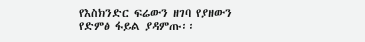የእስክንድር ፍሬውን ዘገባ የያዘውን የድምፅ ፋይል ያዳምጡ፡፡